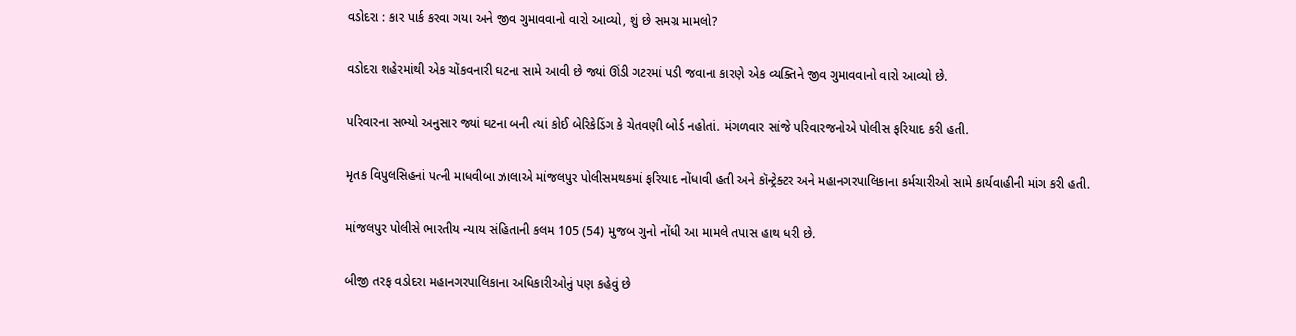વડોદરા : કાર પાર્ક કરવા ગયા અને જીવ ગુમાવવાનો વારો આવ્યો, શું છે સમગ્ર મામલો?

વડોદરા શહેરમાંથી એક ચોંકવનારી ઘટના સામે આવી છે જ્યાં ઊંડી ગટરમાં પડી જવાના કારણે એક વ્યક્તિને જીવ ગુમાવવાનો વારો આવ્યો છે.

પરિવારના સભ્યો અનુસાર જ્યાં ઘટના બની ત્યાં કોઈ બેરિકેડિંગ કે ચેતવણી બોર્ડ નહોતાં. મંગળવાર સાંજે પરિવારજનોએ પોલીસ ફરિયાદ કરી હતી.

મૃતક વિપુલસિહનાં પત્ની માધવીબા ઝાલાએ માંજલપુર પોલીસમથકમાં ફરિયાદ નોંધાવી હતી અને કૉન્ટ્રેક્ટર અને મહાનગરપાલિકાના કર્મચારીઓ સામે કાર્યવાહીની માંગ કરી હતી.

માંજલપુર પોલીસે ભારતીય ન્યાય સંહિતાની કલમ 105 (54) મુજબ ગુનો નોંધી આ મામલે તપાસ હાથ ધરી છે.

બીજી તરફ વડોદરા મહાનગરપાલિકાના અધિકારીઓનું પણ કહેવું છે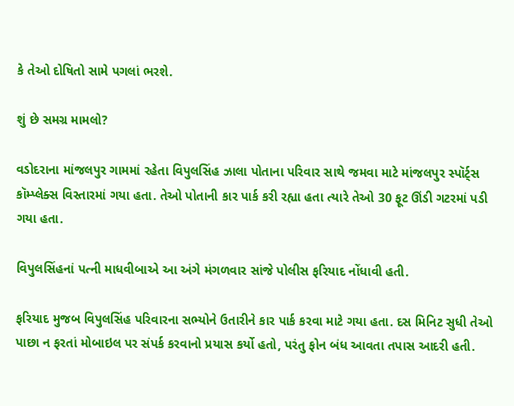કે તેઓ દોષિતો સામે પગલાં ભરશે.

શું છે સમગ્ર મામલો?

વડોદરાના માંજલપુર ગામમાં રહેતા વિપુલસિંહ ઝાલા પોતાના પરિવાર સાથે જમવા માટે માંજલપુર સ્પૉર્ટ્સ કૉમ્પ્લેક્સ વિસ્તારમાં ગયા હતા. તેઓ પોતાની કાર પાર્ક કરી રહ્યા હતા ત્યારે તેઓ 30 ફૂટ ઊંડી ગટરમાં પડી ગયા હતા.

વિપુલસિંહનાં પત્ની માધવીબાએ આ અંગે મંગળવાર સાંજે પોલીસ ફરિયાદ નોંધાવી હતી.

ફરિયાદ મુજબ વિપુલસિંહ પરિવારના સભ્યોને ઉતારીને કાર પાર્ક કરવા માટે ગયા હતા. દસ મિનિટ સુધી તેઓ પાછા ન ફરતાં મોબાઇલ પર સંપર્ક કરવાનો પ્રયાસ કર્યો હતો, પરંતુ ફોન બંધ આવતા તપાસ આદરી હતી.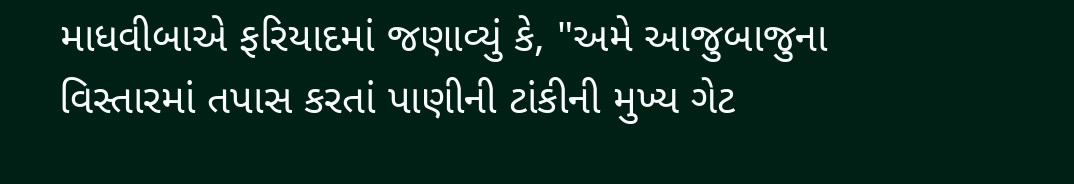માધવીબાએ ફરિયાદમાં જણાવ્યું કે, "અમે આજુબાજુના વિસ્તારમાં તપાસ કરતાં પાણીની ટાંકીની મુખ્ય ગેટ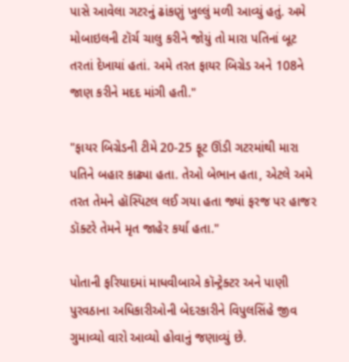પાસે આવેલા ગટરનું ઢાંકણું ખુલ્લું મળી આવ્યું હતું. અમે મોબાઇલની ટૉર્ચ ચાલુ કરીને જોયું તો મારા પતિનાં બૂટ તરતાં દેખાયાં હતાં. અમે તરત ફાયર બિગ્રેડ અને 108ને જાણ કરીને મદદ માંગી હતી."

"ફાયર બિગ્રેડની ટીમે 20-25 ફૂટ ઊંડી ગટરમાંથી મારા પતિને બહાર કાઢ્યા હતા. તેઓ બેભાન હતા, એટલે અમે તરત તેમને હૉસ્પિટલ લઈ ગયા હતા જ્યાં ફરજ પર હાજર ડૉક્ટરે તેમને મૃત જાહેર કર્યા હતા."

પોતાની ફરિયાદમાં માધવીબાએ કૉન્ટ્રેક્ટર અને પાણી પુરવઠાના અધિકારીઓની બેદરકારીને વિપુલસિંહે જીવ ગુમાવ્યો વારો આવ્યો હોવાનું જણાવ્યું છે.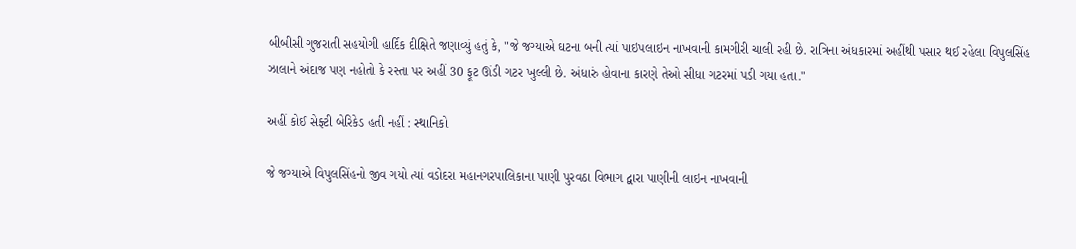બીબીસી ગુજરાતી સહયોગી હાર્દિક દીક્ષિતે જણાવ્યું હતું કે, "જે જગ્યાએ ઘટના બની ત્યાં પાઇપલાઇન નાખવાની કામગીરી ચાલી રહી છે. રાત્રિના અંધકારમાં અહીંથી પસાર થઈ રહેલા વિપુલસિંહ ઝાલાને અંદાજ પણ નહોતો કે રસ્તા પર અહીં 30 ફૂટ ઊંડી ગટર ખુલ્લી છે. અંધારું હોવાના કારણે તેઓ સીધા ગટરમાં પડી ગયા હતા."

અહીં કોઈ સેફ્ટી બેરિકેડ હતી નહીં : સ્થાનિકો

જે જગ્યાએ વિપુલસિંહનો જીવ ગયો ત્યાં વડોદરા મહાનગરપાલિકાના પાણી પુરવઠા વિભાગ દ્વારા પાણીની લાઇન નાખવાની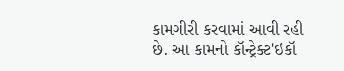કામગીરી કરવામાં આવી રહી છે. આ કામનો કૉન્ટ્રેક્ટ'ઇકૉ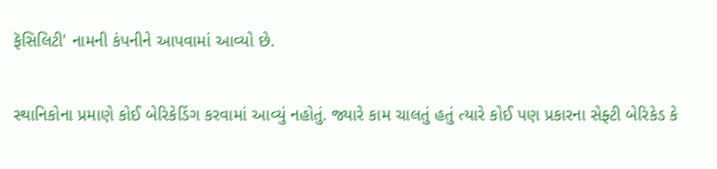ફૅસિલિટી' નામની કંપનીને આપવામાં આવ્યો છે.

સ્થાનિકોના પ્રમાણે કોઈ બેરિકેડિંગ કરવામાં આવ્યું નહોતું. જ્યારે કામ ચાલતું હતું ત્યારે કોઈ પણ પ્રકારના સેફ્ટી બેરિકેડ કે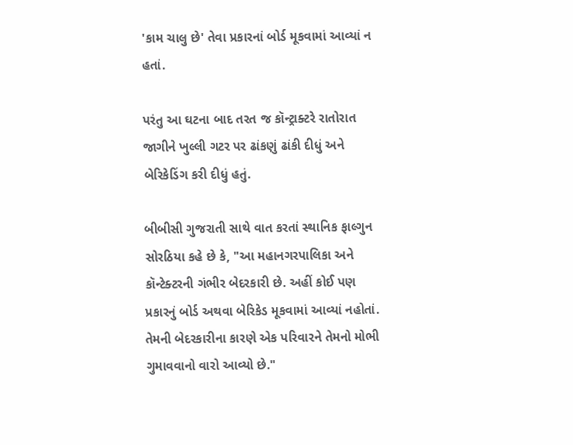'કામ ચાલુ છે' તેવા પ્રકારનાં બોર્ડ મૂકવામાં આવ્યાં ન હતાં.

પરંતુ આ ઘટના બાદ તરત જ કૉન્ટ્રાક્ટરે રાતોરાત જાગીને ખુલ્લી ગટર પર ઢાંકણું ઢાંકી દીધું અને બેરિકેડિંગ કરી દીધું હતું.

બીબીસી ગુજરાતી સાથે વાત કરતાં સ્થાનિક ફાલ્ગુન સોરઠિયા કહે છે કે, "આ મહાનગરપાલિકા અને કૉન્ટેક્ટરની ગંભીર બેદરકારી છે. અહીં કોઈ પણ પ્રકારનું બોર્ડ અથવા બેરિકેડ મૂકવામાં આવ્યાં નહોતાં. તેમની બેદરકારીના કારણે એક પરિવારને તેમનો મોભી ગુમાવવાનો વારો આવ્યો છે."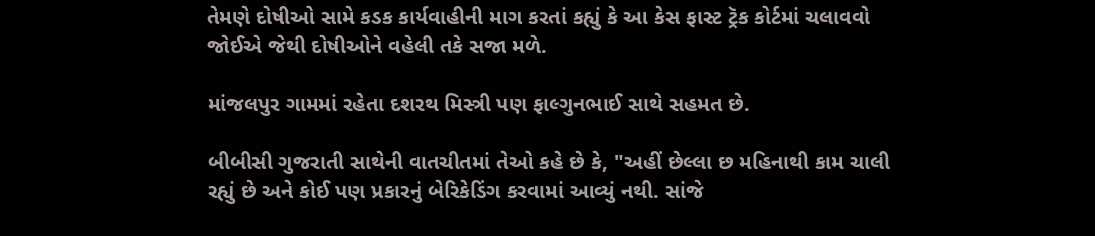તેમણે દોષીઓ સામે કડક કાર્યવાહીની માગ કરતાં કહ્યું કે આ કેસ ફાસ્ટ ટ્રૅક કોર્ટમાં ચલાવવો જોઈએ જેથી દોષીઓને વહેલી તકે સજા મળે.

માંજલપુર ગામમાં રહેતા દશરથ મિસ્ત્રી પણ ફાલ્ગુનભાઈ સાથે સહમત છે.

બીબીસી ગુજરાતી સાથેની વાતચીતમાં તેઓ કહે છે કે, "અહીં છેલ્લા છ મહિનાથી કામ ચાલી રહ્યું છે અને કોઈ પણ પ્રકારનું બેરિકેડિંગ કરવામાં આવ્યું નથી. સાંજે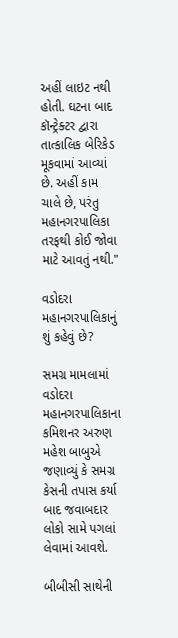અહીં લાઇટ નથી હોતી. ઘટના બાદ કૉન્ટ્રેક્ટર દ્વારા તાત્કાલિક બેરિકેડ મૂકવામાં આવ્યાં છે. અહીં કામ ચાલે છે, પરંતુ મહાનગરપાલિકા તરફથી કોઈ જોવા માટે આવતું નથી."

વડોદરા મહાનગરપાલિકાનું શું કહેવું છે?

સમગ્ર મામલામાં વડોદરા મહાનગરપાલિકાના કમિશનર અરુણ મહેશ બાબુએ જણાવ્યું કે સમગ્ર કેસની તપાસ કર્યા બાદ જવાબદાર લોકો સામે પગલાં લેવામાં આવશે.

બીબીસી સાથેની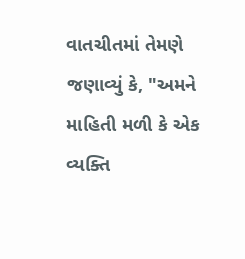વાતચીતમાં તેમણે જણાવ્યું કે, "અમને માહિતી મળી કે એક વ્યક્તિ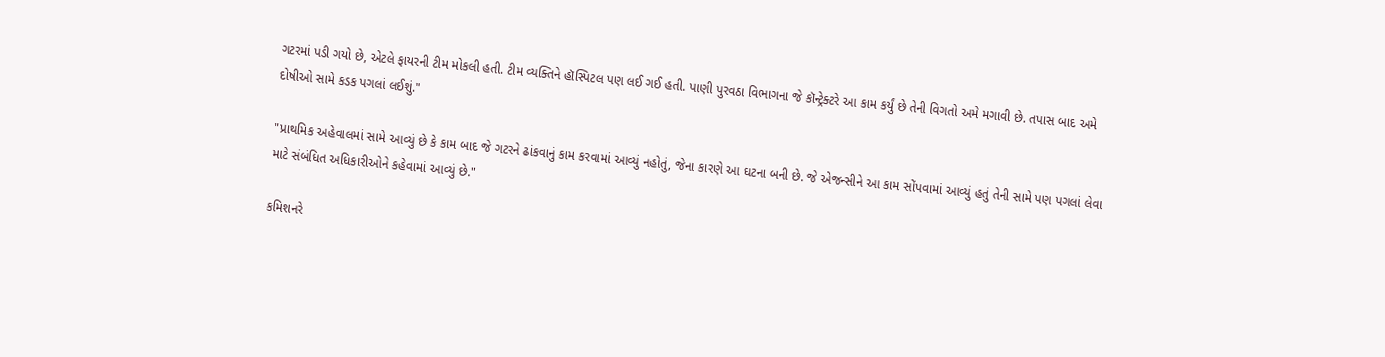ગટરમાં પડી ગયો છે, એટલે ફાયરની ટીમ મોકલી હતી. ટીમ વ્યક્તિને હૉસ્પિટલ પણ લઈ ગઈ હતી. પાણી પુરવઠા વિભાગના જે કૉન્ટ્રેક્ટરે આ કામ કર્યું છે તેની વિગતો અમે મગાવી છે. તપાસ બાદ અમે દોષીઓ સામે કડક પગલાં લઈશું."

"પ્રાથમિક અહેવાલમાં સામે આવ્યું છે કે કામ બાદ જે ગટરને ઢાંકવાનું કામ કરવામાં આવ્યું નહોતું, જેના કારણે આ ઘટના બની છે. જે એજન્સીને આ કામ સોંપવામાં આવ્યું હતું તેની સામે પણ પગલાં લેવા માટે સંબંધિત અધિકારીઓને કહેવામાં આવ્યું છે."

કમિશનરે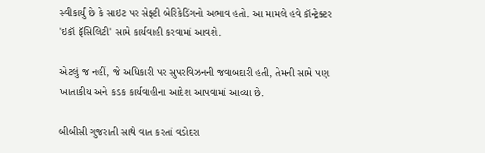સ્વીકાર્યું છે કે સાઇટ પર સેફ્ટી બેરિકેડિંગનો અભાવ હતો. આ મામલે હવે કૉન્ટ્રેક્ટર 'ઇકૉ ફૅસિલિટી' સામે કાર્યવાહી કરવામાં આવશે.

એટલું જ નહીં, જે અધિકારી પર સુપરવિઝનની જવાબદારી હતી, તેમની સામે પણ ખાતાકીય અને કડક કાર્યવાહીના આદેશ આપવામાં આવ્યા છે.

બીબીસી ગુજરાતી સાથે વાત કરતાં વડોદરા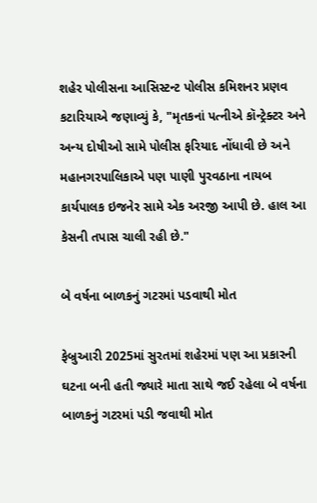શહેર પોલીસના આસિસ્ટન્ટ પોલીસ કમિશનર પ્રણવ કટારિયાએ જણાવ્યું કે, "મૃતકનાં પત્નીએ કૉન્ટ્રેક્ટર અને અન્ય દોષીઓ સામે પોલીસ ફરિયાદ નોંધાવી છે અને મહાનગરપાલિકાએ પણ પાણી પુરવઠાના નાયબ કાર્યપાલક ઇજનેર સામે એક અરજી આપી છે. હાલ આ કેસની તપાસ ચાલી રહી છે."

બે વર્ષના બાળકનું ગટરમાં પડવાથી મોત

ફેબ્રુઆરી 2025માં સુરતમાં શહેરમાં પણ આ પ્રકારની ઘટના બની હતી જ્યારે માતા સાથે જઈ રહેલા બે વર્ષના બાળકનું ગટરમાં પડી જવાથી મોત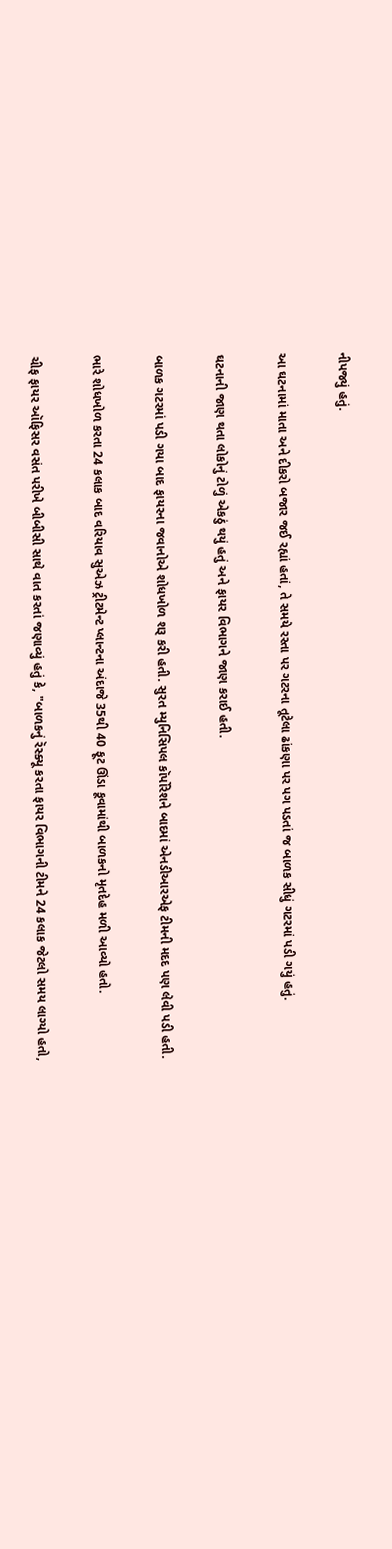નીપજ્યું હતું.

આ ઘટનામાં માતા અને દીકરો બજાર જઈ રહ્યાં હતાં, તે સમયે રસ્તા પર ગટરના તૂટેલા ઢાંકણા પર પગ પડતાં જ બાળક સીધું ગટરમાં પડી ગયું હતું.

ઘટનાની જાણ થતા લોકોનું ટોળું એકઠું થયું હતું અને ફાયર વિભાગને જાણ કરાઈ હતી.

બાળક ગટરમાં પડી ગયા બાદ ફાયરના જવાનોએ શોધખોળ શરૂ કરી હતી. સુરત મ્યુનિસિપલ કૉર્પોરેશને બાદમાં એનડીઆરએફ ટીમની મદદ પણ લેવી પડી હતી.

ભારે શોધખોળ કરતા 24 કલાક બાદ વરિયાવ સુએઝ ટ્રીટમેન્ટ પ્લાન્ટના અંદાજે 35થી 40 ફૂટ ઊંડા કૂવામાંથી બાળકનો મૃતદેહ મળી આવ્યો હતો.

ચીફ ફાયર ઑફિસર વસંત પરીખે બીબીસી સાથે વાત કરતાં જણાવ્યું હતું કે, "બાળકનું રૅસ્ક્યૂ કરતા ફાયર વિભાગની ટીમને 24 કલાક જેટલો સમય લાગ્યો હતો,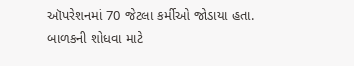ઑપરેશનમાં 70 જેટલા કર્મીઓ જોડાયા હતા. બાળકની શોધવા માટે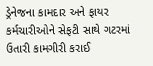ડ્રેનેજના કામદાર અને ફાયર કર્મચારીઓને સેફટી સાથે ગટરમાં ઉતારી કામગીરી કરાઈ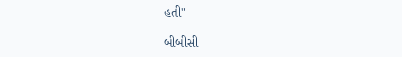હતી"

બીબીસી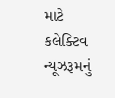માટે કલેક્ટિવ ન્યૂઝરૂમનું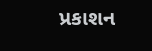પ્રકાશન